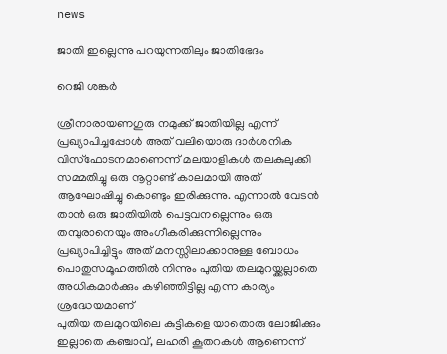news

ജാതി ഇല്ലെന്നു പറയുന്നതിലും ജാതിഭേദം

റെജി ശങ്കര്‍

ശ്രീനാരായണഗുരു നമുക്ക് ജാതിയില്ല എന്ന് പ്രഖ്യാപിച്ചപ്പോള്‍ അത് വലിയൊരു ദാര്‍ശനിക വിസ്‌ഫോടനമാണെന്ന് മലയാളികള്‍ തലകുലുക്കി സമ്മതിച്ചു ഒരു നൂറ്റാണ്ട് കാലമായി അത് ആഘോഷിച്ചു കൊണ്ടും ഇരിക്കുന്നു. എന്നാല്‍ വേടന്‍ താന്‍ ഒരു ജാതിയില്‍ പെട്ടവനല്ലെന്നും ഒരു തമ്പുരാനെയും അംഗീകരിക്കുന്നില്ലെന്നും പ്രഖ്യാപിച്ചിട്ടും അത് മനസ്സിലാക്കാനുള്ള ബോധം പൊതുസമൂഹത്തില്‍ നിന്നും പുതിയ തലമുറയ്ക്കല്ലാതെ അധികമാര്‍ക്കും കഴിഞ്ഞിട്ടില്ല എന്ന കാര്യം ശ്രദ്ധേയമാണ്
പുതിയ തലമുറയിലെ കുട്ടികളെ യാതൊരു ലോജിക്കും ഇല്ലാതെ കഞ്ചാവ്, ലഹരി കൂതറകള്‍ ആണെന്ന്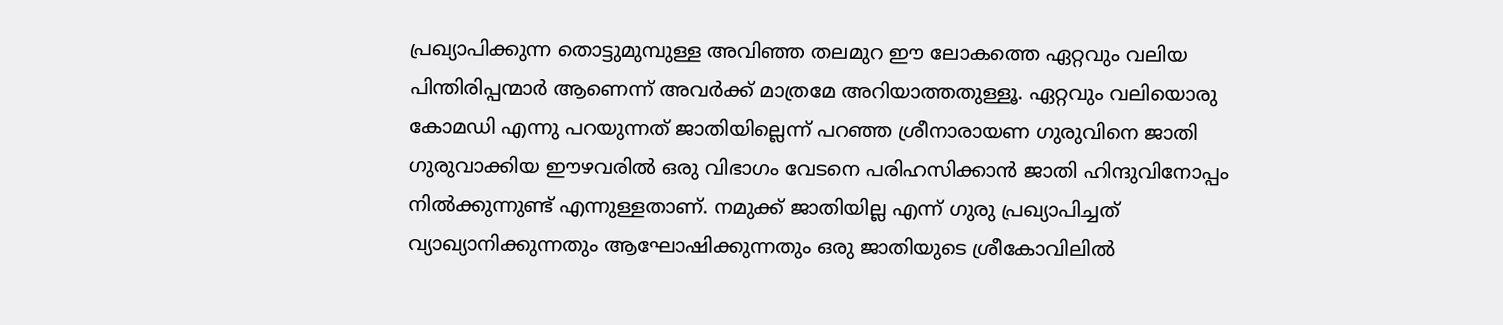പ്രഖ്യാപിക്കുന്ന തൊട്ടുമുമ്പുള്ള അവിഞ്ഞ തലമുറ ഈ ലോകത്തെ ഏറ്റവും വലിയ പിന്തിരിപ്പന്മാര്‍ ആണെന്ന് അവര്‍ക്ക് മാത്രമേ അറിയാത്തതുള്ളൂ. ഏറ്റവും വലിയൊരു കോമഡി എന്നു പറയുന്നത് ജാതിയില്ലെന്ന് പറഞ്ഞ ശ്രീനാരായണ ഗുരുവിനെ ജാതി ഗുരുവാക്കിയ ഈഴവരില്‍ ഒരു വിഭാഗം വേടനെ പരിഹസിക്കാന്‍ ജാതി ഹിന്ദുവിനോപ്പം നില്‍ക്കുന്നുണ്ട് എന്നുള്ളതാണ്. നമുക്ക് ജാതിയില്ല എന്ന് ഗുരു പ്രഖ്യാപിച്ചത് വ്യാഖ്യാനിക്കുന്നതും ആഘോഷിക്കുന്നതും ഒരു ജാതിയുടെ ശ്രീകോവിലില്‍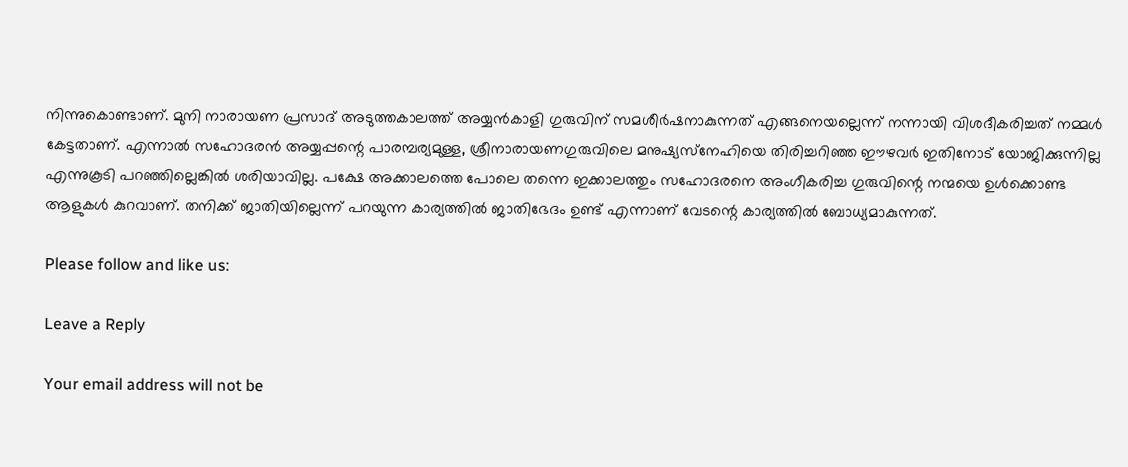നിന്നുകൊണ്ടാണ്. മുനി നാരായണ പ്രസാദ് അടുത്തകാലത്ത് അയ്യന്‍കാളി ഗുരുവിന് സമശീര്‍ഷനാകുന്നത് എങ്ങനെയല്ലെന്ന് നന്നായി വിശദീകരിച്ചത് നമ്മള്‍ കേട്ടതാണ്. എന്നാല്‍ സഹോദരന്‍ അയ്യപ്പന്റെ പാരമ്പര്യമുള്ള, ശ്രീനാരായണഗുരുവിലെ മനുഷ്യസ്‌നേഹിയെ തിരിച്ചറിഞ്ഞ ഈഴവര്‍ ഇതിനോട് യോജിക്കുന്നില്ല എന്നുകൂടി പറഞ്ഞില്ലെങ്കില്‍ ശരിയാവില്ല. പക്ഷേ അക്കാലത്തെ പോലെ തന്നെ ഇക്കാലത്തും സഹോദരനെ അംഗീകരിച്ച ഗുരുവിന്റെ നന്മയെ ഉള്‍ക്കൊണ്ട ആളുകള്‍ കുറവാണ്. തനിക്ക് ജാതിയില്ലെന്ന് പറയുന്ന കാര്യത്തില്‍ ജാതിഭേദം ഉണ്ട് എന്നാണ് വേടന്റെ കാര്യത്തില്‍ ബോധ്യമാകുന്നത്.

Please follow and like us:

Leave a Reply

Your email address will not be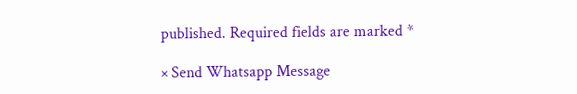published. Required fields are marked *

× Send Whatsapp Message